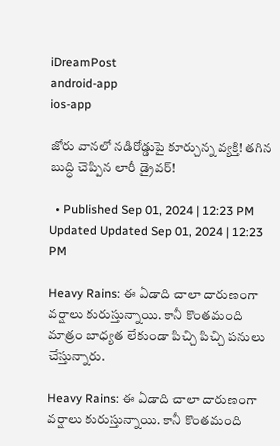iDreamPost
android-app
ios-app

జోరు వానలో నడిరోడ్డుపై కూర్చున్న వ్యక్తి! తగిన బుద్ధి చెప్పిన లారీ డ్రైవర్!

  • Published Sep 01, 2024 | 12:23 PM Updated Updated Sep 01, 2024 | 12:23 PM

Heavy Rains: ఈ ఏడాది చాలా దారుణంగా వర్షాలు కురుస్తున్నాయి. కానీ కొంతమంది మాత్రం బాధ్యత లేకుండా పిచ్చి పిచ్చి పనులు చేస్తున్నారు.

Heavy Rains: ఈ ఏడాది చాలా దారుణంగా వర్షాలు కురుస్తున్నాయి. కానీ కొంతమంది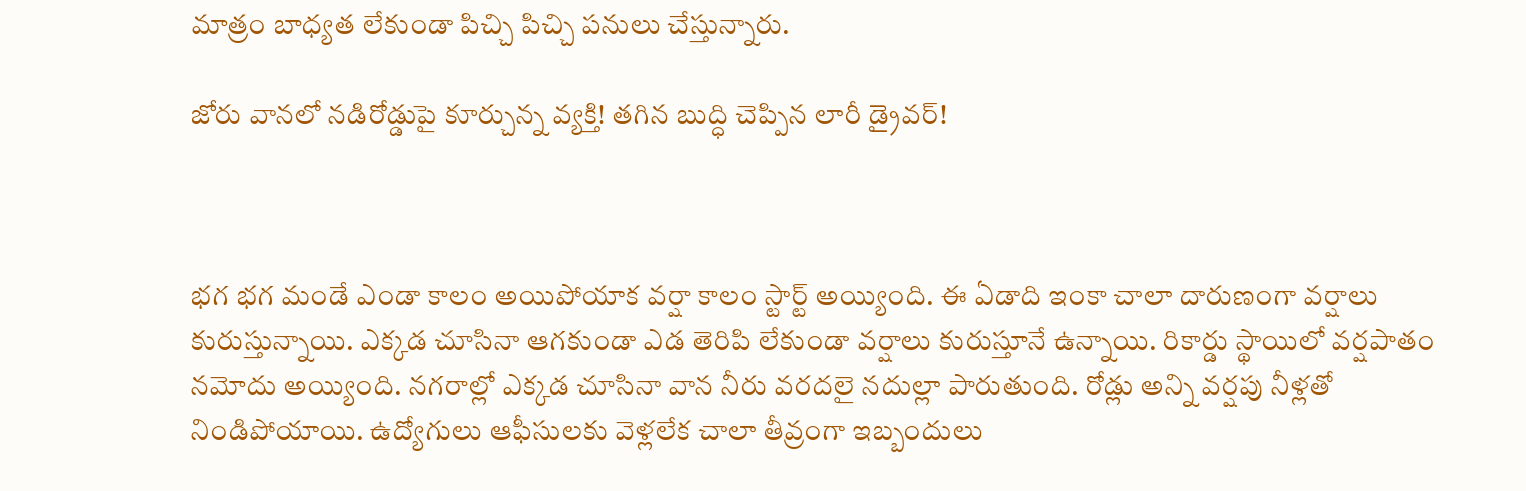మాత్రం బాధ్యత లేకుండా పిచ్చి పిచ్చి పనులు చేస్తున్నారు.

జోరు వానలో నడిరోడ్డుపై కూర్చున్న వ్యక్తి! తగిన బుద్ధి చెప్పిన లారీ డ్రైవర్!



భగ భగ మండే ఎండా కాలం అయిపోయాక వర్షా కాలం స్టార్ట్ అయ్యింది. ఈ ఏడాది ఇంకా చాలా దారుణంగా వర్షాలు కురుస్తున్నాయి. ఎక్కడ చూసినా ఆగకుండా ఎడ తెరిపి లేకుండా వర్షాలు కురుస్తూనే ఉన్నాయి. రికార్డు స్థాయిలో వర్షపాతం నమోదు అయ్యింది. నగరాల్లో ఎక్కడ చూసినా వాన నీరు వరదలై నదుల్లా పారుతుంది. రోడ్లు అన్ని వర్షపు నీళ్లతో నిండిపోయాయి. ఉద్యోగులు ఆఫీసులకు వెళ్లలేక చాలా తీవ్రంగా ఇబ్బందులు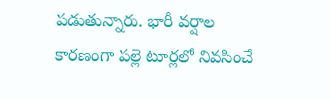పడుతున్నారు. భారీ వర్షాల కారణంగా పల్లె టూర్లలో నివసించే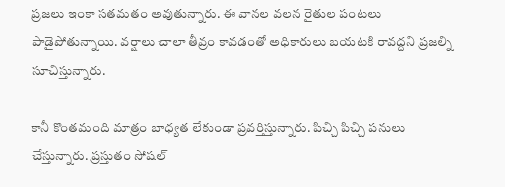ప్రజలు ఇంకా సతమతం అవుతున్నారు. ఈ వానల వలన రైతుల పంటలు పాడైపోతున్నాయి. వర్షాలు చాలా తీవ్రం కావడంతో అధికారులు బయటకి రావద్దని ప్రజల్ని సూచిస్తున్నారు.

కానీ కొంతమంది మాత్రం బాధ్యత లేకుండా ప్రవర్తిస్తున్నారు. పిచ్చి పిచ్చి పనులు చేస్తున్నారు. ప్రస్తుతం సోషల్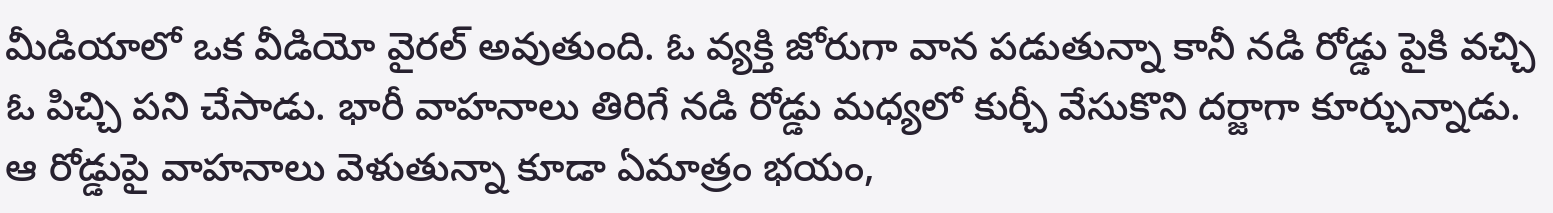మీడియాలో ఒక వీడియో వైరల్ అవుతుంది. ఓ వ్యక్తి జోరుగా వాన పడుతున్నా కానీ నడి రోడ్డు పైకి వచ్చి ఓ పిచ్చి పని చేసాడు. భారీ వాహనాలు తిరిగే నడి రోడ్డు మధ్యలో కుర్చీ వేసుకొని దర్జాగా కూర్చున్నాడు. ఆ రోడ్డుపై వాహనాలు వెళుతున్నా కూడా ఏమాత్రం భయం,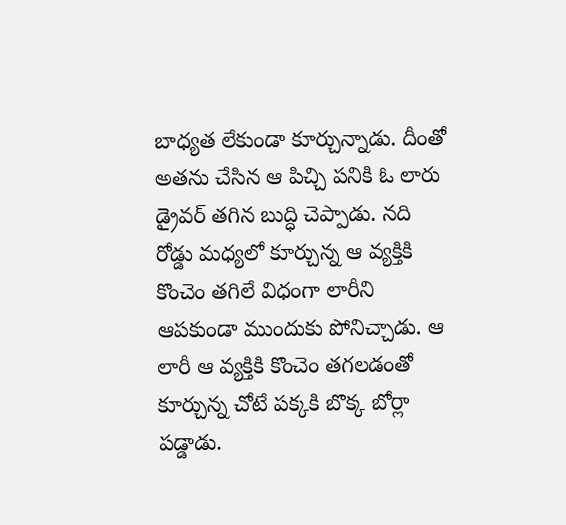బాధ్యత లేకుండా కూర్చున్నాడు. దీంతో అతను చేసిన ఆ పిచ్చి పనికి ఓ లారు డ్రైవర్ తగిన బుద్ధి చెప్పాడు. నది రోడ్డు మధ్యలో కూర్చున్న ఆ వ్యక్తికి కొంచెం తగిలే విధంగా లారీని ఆపకుండా ముందుకు పోనిచ్చాడు. ఆ లారీ ఆ వ్యక్తికి కొంచెం తగలడంతో కూర్చున్న చోటే పక్కకి బొక్క బోర్లా పడ్డాడు.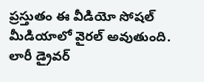ప్రస్తుతం ఈ వీడియో సోషల్ మీడియాలో వైరల్ అవుతుంది. లారీ డ్రైవర్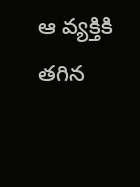ఆ వ్యక్తికి తగిన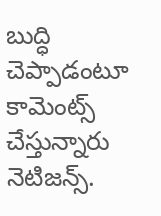బుద్ధి చెప్పాడంటూ కామెంట్స్ చేస్తున్నారు నెటిజన్స్.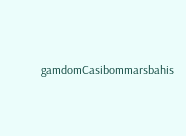gamdomCasibommarsbahis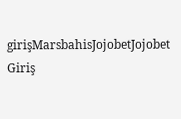girişMarsbahisJojobetJojobet Giriş